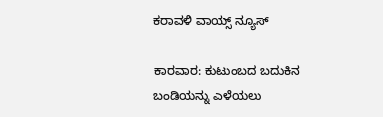ಕರಾವಳಿ ವಾಯ್ಸ್ ನ್ಯೂಸ್

ಕಾರವಾರ: ಕುಟುಂಬದ ಬದುಕಿನ ಬಂಡಿಯನ್ನು ಎಳೆಯಲು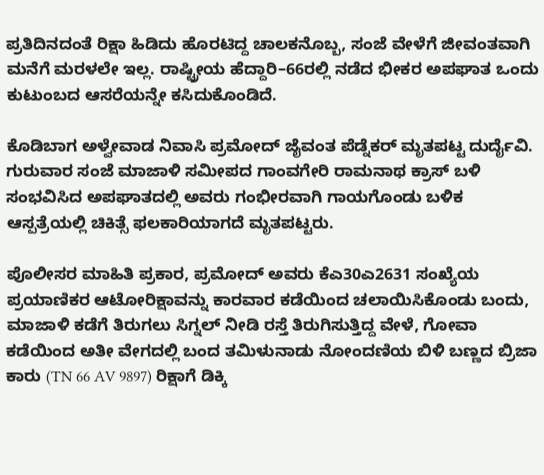ಪ್ರತಿದಿನದಂತೆ ರಿಕ್ಷಾ ಹಿಡಿದು ಹೊರಟಿದ್ದ ಚಾಲಕನೊಬ್ಬ, ಸಂಜೆ ವೇಳೆಗೆ ಜೀವಂತವಾಗಿ ಮನೆಗೆ ಮರಳಲೇ ಇಲ್ಲ. ರಾಷ್ಟ್ರೀಯ ಹೆದ್ದಾರಿ–66ರಲ್ಲಿ ನಡೆದ ಭೀಕರ ಅಪಘಾತ ಒಂದು ಕುಟುಂಬದ ಆಸರೆಯನ್ನೇ ಕಸಿದುಕೊಂಡಿದೆ.

ಕೊಡಿಬಾಗ ಅಳ್ವೇವಾಡ ನಿವಾಸಿ ಪ್ರಮೋದ್ ಜೈವಂತ ಪೆಡ್ನೆಕರ್ ಮೃತಪಟ್ಟ ದುರ್ದೈವಿ. ಗುರುವಾರ ಸಂಜೆ ಮಾಜಾಳಿ ಸಮೀಪದ ಗಾಂವಗೇರಿ ರಾಮನಾಥ ಕ್ರಾಸ್ ಬಳಿ ಸಂಭವಿಸಿದ ಅಪಘಾತದಲ್ಲಿ ಅವರು ಗಂಭೀರವಾಗಿ ಗಾಯಗೊಂಡು ಬಳಿಕ ಆಸ್ಪತ್ರೆಯಲ್ಲಿ ಚಿಕಿತ್ಸೆ ಫಲಕಾರಿಯಾಗದೆ ಮೃತಪಟ್ಟರು.

ಪೊಲೀಸರ ಮಾಹಿತಿ ಪ್ರಕಾರ, ಪ್ರಮೋದ್ ಅವರು ಕೆಎ30ಎ2631 ಸಂಖ್ಯೆಯ ಪ್ರಯಾಣಿಕರ ಆಟೋರಿಕ್ಷಾವನ್ನು ಕಾರವಾರ ಕಡೆಯಿಂದ ಚಲಾಯಿಸಿಕೊಂಡು ಬಂದು, ಮಾಜಾಳಿ ಕಡೆಗೆ ತಿರುಗಲು ಸಿಗ್ನಲ್ ನೀಡಿ ರಸ್ತೆ ತಿರುಗಿಸುತ್ತಿದ್ದ ವೇಳೆ, ಗೋವಾ ಕಡೆಯಿಂದ ಅತೀ ವೇಗದಲ್ಲಿ ಬಂದ ತಮಿಳುನಾಡು ನೋಂದಣಿಯ ಬಿಳಿ ಬಣ್ಣದ ಬ್ರಿಜಾ ಕಾರು (TN 66 AV 9897) ರಿಕ್ಷಾಗೆ ಡಿಕ್ಕಿ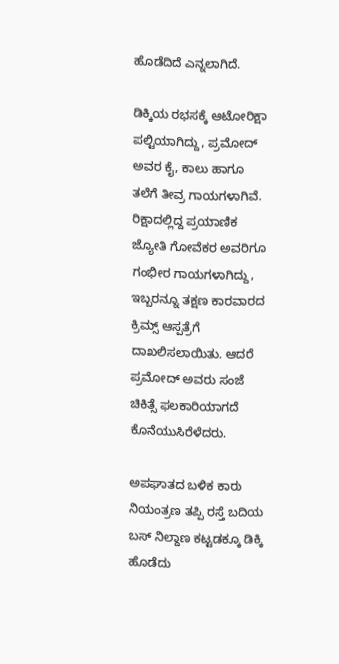ಹೊಡೆದಿದೆ ಎನ್ನಲಾಗಿದೆ.

ಡಿಕ್ಕಿಯ ರಭಸಕ್ಕೆ ಆಟೋರಿಕ್ಷಾ ಪಲ್ಟಿಯಾಗಿದ್ದು, ಪ್ರಮೋದ್ ಅವರ ಕೈ, ಕಾಲು ಹಾಗೂ ತಲೆಗೆ ತೀವ್ರ ಗಾಯಗಳಾಗಿವೆ. ರಿಕ್ಷಾದಲ್ಲಿದ್ದ ಪ್ರಯಾಣಿಕ ಜ್ಯೋತಿ ಗೋವೆಕರ ಅವರಿಗೂ ಗಂಭೀರ ಗಾಯಗಳಾಗಿದ್ದು, ಇಬ್ಬರನ್ನೂ ತಕ್ಷಣ ಕಾರವಾರದ ಕ್ರಿಮ್ಸ್ ಆಸ್ಪತ್ರೆಗೆ ದಾಖಲಿಸಲಾಯಿತು. ಆದರೆ ಪ್ರಮೋದ್ ಅವರು ಸಂಜೆ ಚಿಕಿತ್ಸೆ ಫಲಕಾರಿಯಾಗದೆ ಕೊನೆಯುಸಿರೆಳೆದರು.

ಅಪಘಾತದ ಬಳಿಕ ಕಾರು ನಿಯಂತ್ರಣ ತಪ್ಪಿ ರಸ್ತೆ ಬದಿಯ ಬಸ್ ನಿಲ್ದಾಣ ಕಟ್ಟಡಕ್ಕೂ ಡಿಕ್ಕಿ ಹೊಡೆದು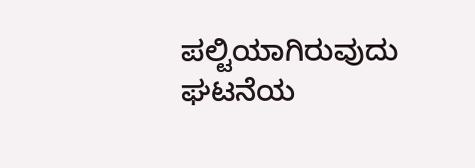ಪಲ್ಟಿಯಾಗಿರುವುದು ಘಟನೆಯ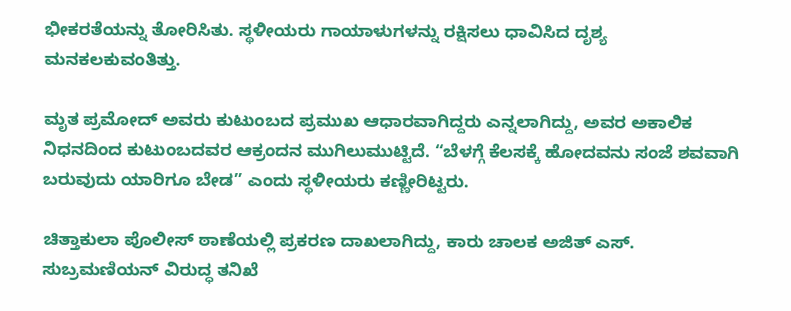ಭೀಕರತೆಯನ್ನು ತೋರಿಸಿತು. ಸ್ಥಳೀಯರು ಗಾಯಾಳುಗಳನ್ನು ರಕ್ಷಿಸಲು ಧಾವಿಸಿದ ದೃಶ್ಯ ಮನಕಲಕುವಂತಿತ್ತು.

ಮೃತ ಪ್ರಮೋದ್ ಅವರು ಕುಟುಂಬದ ಪ್ರಮುಖ ಆಧಾರವಾಗಿದ್ದರು ಎನ್ನಲಾಗಿದ್ದು, ಅವರ ಅಕಾಲಿಕ ನಿಧನದಿಂದ ಕುಟುಂಬದವರ ಆಕ್ರಂದನ ಮುಗಿಲುಮುಟ್ಟಿದೆ. “ಬೆಳಗ್ಗೆ ಕೆಲಸಕ್ಕೆ ಹೋದವನು ಸಂಜೆ ಶವವಾಗಿ ಬರುವುದು ಯಾರಿಗೂ ಬೇಡ” ಎಂದು ಸ್ಥಳೀಯರು ಕಣ್ಣೀರಿಟ್ಟರು.

ಚಿತ್ತಾಕುಲಾ ಪೊಲೀಸ್ ಠಾಣೆಯಲ್ಲಿ ಪ್ರಕರಣ ದಾಖಲಾಗಿದ್ದು, ಕಾರು ಚಾಲಕ ಅಜಿತ್ ಎಸ್. ಸುಬ್ರಮಣಿಯನ್ ವಿರುದ್ಧ ತನಿಖೆ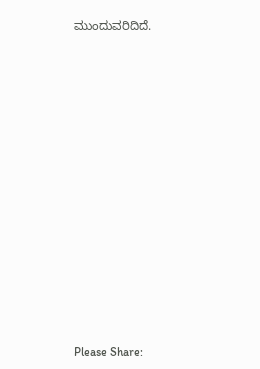ಮುಂದುವರಿದಿದೆ.















Please Share: